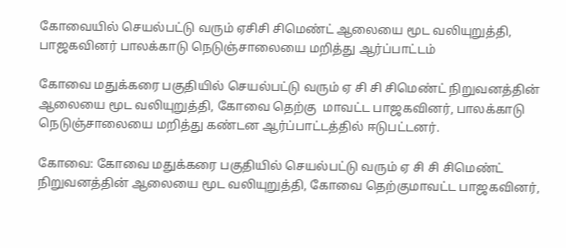கோவையில் செயல்பட்டு வரும் ஏசிசி சிமெண்ட் ஆலையை மூட வலியுறுத்தி, பாஜகவினர் பாலக்காடு நெடுஞ்சாலையை மறித்து ஆர்ப்பாட்டம்

கோவை மதுக்கரை பகுதியில் செயல்பட்டு வரும் ஏ சி சி சிமெண்ட் நிறுவனத்தின் ஆலையை மூட வலியுறுத்தி, கோவை தெற்கு  மாவட்ட பாஜகவினர், பாலக்காடு நெடுஞ்சாலையை மறித்து கண்டன ஆர்ப்பாட்டத்தில் ஈடுபட்டனர்.

கோவை: கோவை மதுக்கரை பகுதியில் செயல்பட்டு வரும் ஏ சி சி சிமெண்ட் நிறுவனத்தின் ஆலையை மூட வலியுறுத்தி, கோவை தெற்குமாவட்ட பாஜகவினர்,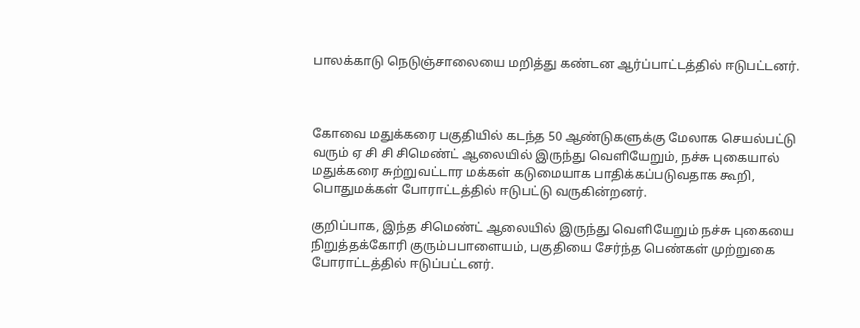பாலக்காடு நெடுஞ்சாலையை மறித்து கண்டன ஆர்ப்பாட்டத்தில் ஈடுபட்டனர்.



கோவை மதுக்கரை பகுதியில் கடந்த 50 ஆண்டுகளுக்கு மேலாக செயல்பட்டு வரும் ஏ சி சி சிமெண்ட் ஆலையில் இருந்து வெளியேறும், நச்சு புகையால் மதுக்கரை சுற்றுவட்டார மக்கள் கடுமையாக பாதிக்கப்படுவதாக கூறி, பொதுமக்கள் போராட்டத்தில் ஈடுபட்டு வருகின்றனர்.

குறிப்பாக, இந்த சிமெண்ட் ஆலையில் இருந்து வெளியேறும் நச்சு புகையை நிறுத்தக்கோரி குரும்பபாளையம், பகுதியை சேர்ந்த பெண்கள் முற்றுகை போராட்டத்தில் ஈடுப்பட்டனர்.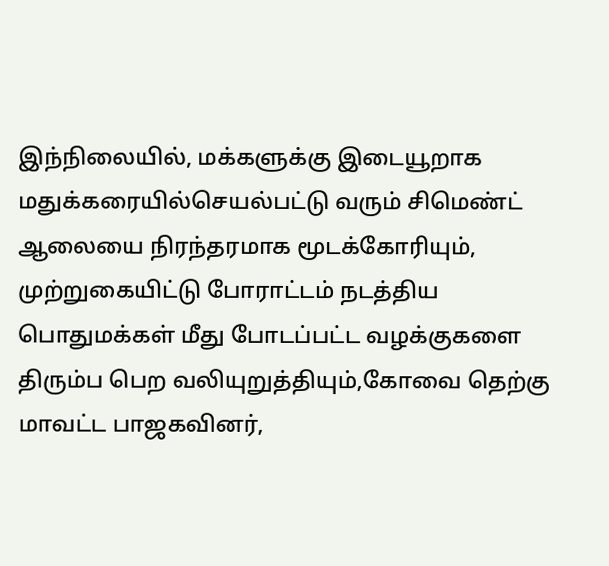இந்நிலையில், மக்களுக்கு இடையூறாக மதுக்கரையில்செயல்பட்டு வரும் சிமெண்ட் ஆலையை நிரந்தரமாக மூடக்கோரியும், முற்றுகையிட்டு போராட்டம் நடத்திய பொதுமக்கள் மீது போடப்பட்ட வழக்குகளை திரும்ப பெற வலியுறுத்தியும்,கோவை தெற்கு மாவட்ட பாஜகவினர்,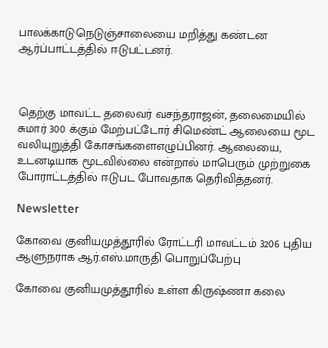பாலக்காடுநெடுஞ்சாலையை மறித்து கண்டன ஆர்ப்பாட்டத்தில் ஈடுபட்டனர்.



தெற்கு மாவட்ட தலைவர் வசந்தராஜன், தலைமையில் சுமார் 300 க்கும் மேற்பட்டோர் சிமெண்ட் ஆலையை மூட வலியுறுத்தி கோசங்களைஎழுப்பினர். ஆலையை, உடனடியாக மூடவில்லை என்றால் மாபெரும் முற்றுகை போராட்டத்தில் ஈடுபட போவதாக தெரிவித்தனர்.

Newsletter

கோவை குனியமுத்தூரில் ரோட்டரி மாவட்டம் 3206 புதிய ஆளுநராக ஆர்.எஸ்.மாருதி பொறுப்பேற்பு

கோவை குனியமுத்தூரில் உள்ள கிருஷ்ணா கலை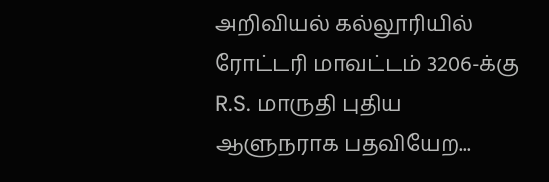அறிவியல் கல்லூரியில் ரோட்டரி மாவட்டம் 3206-க்கு R.S. மாருதி புதிய ஆளுநராக பதவியேற...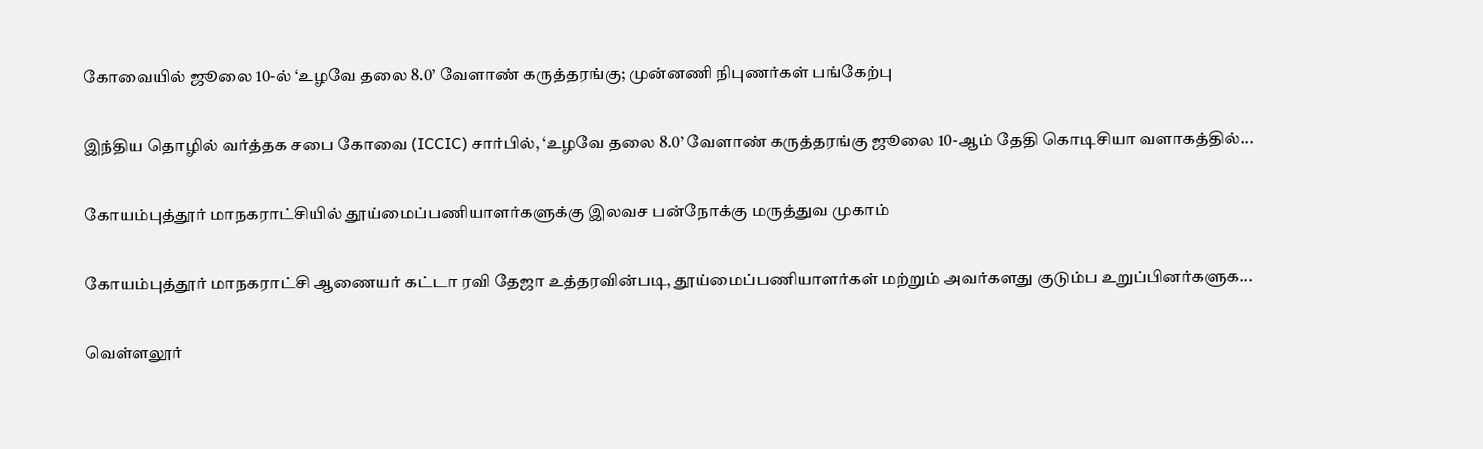கோவையில் ஜூலை 10-ல் ‘உழவே தலை 8.0’ வேளாண் கருத்தரங்கு; முன்னணி நிபுணர்கள் பங்கேற்பு

இந்திய தொழில் வர்த்தக சபை கோவை (ICCIC) சார்பில், ‘உழவே தலை 8.0’ வேளாண் கருத்தரங்கு ஜூலை 10-ஆம் தேதி கொடிசியா வளாகத்தில்...

கோயம்புத்தூர் மாநகராட்சியில் தூய்மைப்பணியாளர்களுக்கு இலவச பன்நோக்கு மருத்துவ முகாம்

கோயம்புத்தூர் மாநகராட்சி ஆணையர் கட்டா ரவி தேஜா உத்தரவின்படி, தூய்மைப்பணியாளர்கள் மற்றும் அவர்களது குடும்ப உறுப்பினர்களுக...

வெள்ளலூர்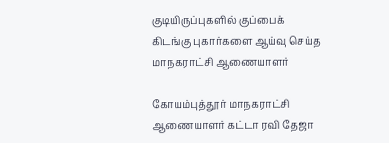குடியிருப்புகளில் குப்பைக் கிடங்கு புகார்களை ஆய்வு செய்த மாநகராட்சி ஆணையாளர்

கோயம்புத்தூர் மாநகராட்சி ஆணையாளர் கட்டா ரவி தேஜா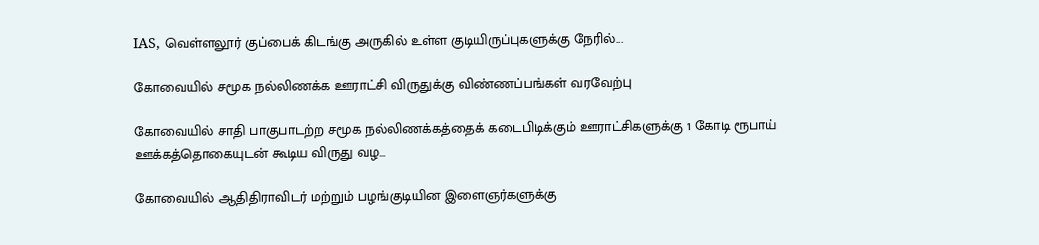IAS, வெள்ளலூர் குப்பைக் கிடங்கு அருகில் உள்ள குடியிருப்புகளுக்கு நேரில்...

கோவையில் சமூக நல்லிணக்க ஊராட்சி விருதுக்கு விண்ணப்பங்கள் வரவேற்பு

கோவையில் சாதி பாகுபாடற்ற சமூக நல்லிணக்கத்தைக் கடைபிடிக்கும் ஊராட்சிகளுக்கு 1 கோடி ரூபாய் ஊக்கத்தொகையுடன் கூடிய விருது வழ...

கோவையில் ஆதிதிராவிடர் மற்றும் பழங்குடியின இளைஞர்களுக்கு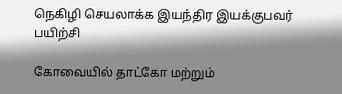நெகிழி செயலாக்க இயந்திர இயக்குபவர் பயிற்சி

கோவையில் தாட்கோ மற்றும்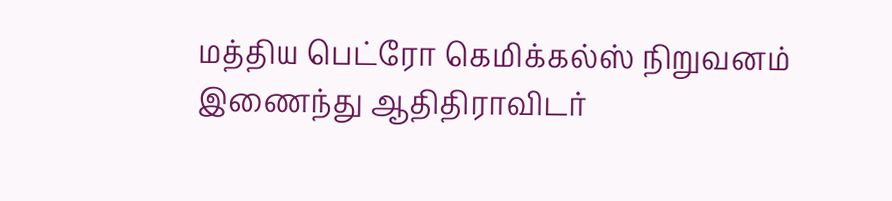மத்திய பெட்ரோ கெமிக்கல்ஸ் நிறுவனம் இணைந்து ஆதிதிராவிடர்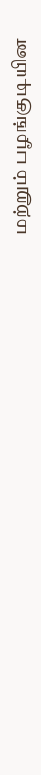மற்றும் பழங்குடியின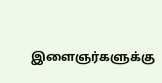இளைஞர்களுக்கு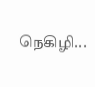நெகிழி...